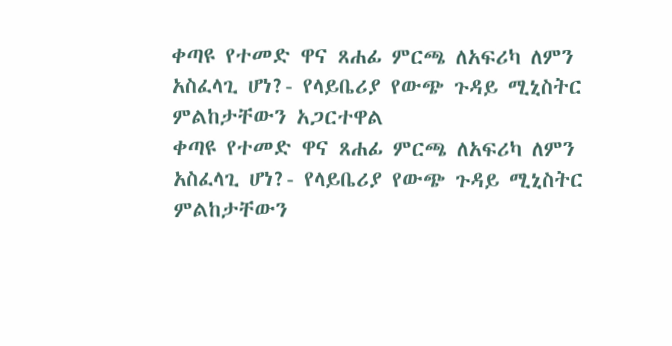ቀጣዩ የተመድ ዋና ጸሐፊ ምርጫ ለአፍሪካ ለምን አስፈላጊ ሆነ?- የላይቤሪያ የውጭ ጉዳይ ሚኒስትር ምልከታቸውን አጋርተዋል
ቀጣዩ የተመድ ዋና ጸሐፊ ምርጫ ለአፍሪካ ለምን አስፈላጊ ሆነ?- የላይቤሪያ የውጭ ጉዳይ ሚኒስትር ምልከታቸውን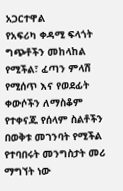አጋርተዋል
የአፍሪካ ቀዳሚ ፍላጎት ግጭቶችን መከላከል የሚችል፣ ፈጣን ምላሽ የሚሰጥ እና የወደፊት ቀውሶችን ለማስቆም የተቀናጁ የሰላም ስልቶችን በወቅቱ መገንባት የሚችል የተባበሩት መንግስታት መሪ ማግኘት ነው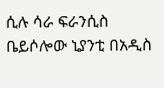ሲሉ ሳራ ፍራንሲስ ቤይሶሎው ኒያንቲ በአዲስ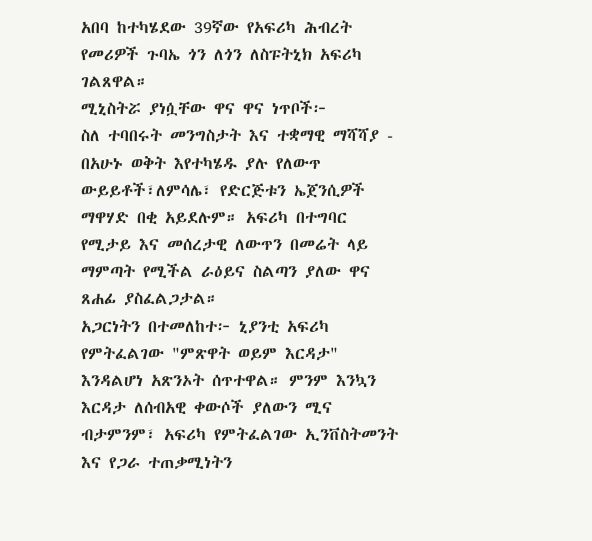አበባ ከተካሄደው 39ኛው የአፍሪካ ሕብረት የመሪዎች ጉባኤ ጎን ለጎን ለስፑትኒክ አፍሪካ ገልጸዋል።
ሚኒስትሯ ያነሷቸው ዋና ዋና ነጥቦች፦
ስለ ተባበሩት መንግስታት እና ተቋማዊ ማሻሻያ - በአሁኑ ወቅት እየተካሄዱ ያሉ የለውጥ ውይይቶች፣ለምሳሌ፣ የድርጅቱን ኤጀንሲዎች ማዋሃድ በቂ አይደሉም። አፍሪካ በተግባር የሚታይ እና መሰረታዊ ለውጥን በመሬት ላይ ማምጣት የሚችል ራዕይና ስልጣን ያለው ዋና ጸሐፊ ያስፈልጋታል።
አጋርነትን በተመለከተ፦ ኒያንቲ አፍሪካ የምትፈልገው "ምጽዋት ወይም እርዳታ" እንዳልሆነ አጽንኦት ሰጥተዋል። ምንም እንኳን እርዳታ ለሰብአዊ ቀውሶች ያለውን ሚና ብታምንም፣ አፍሪካ የምትፈልገው ኢንቨስትመንት እና የጋራ ተጠቃሚነትን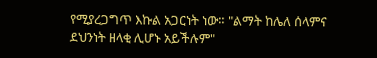የሚያረጋግጥ እኩል አጋርነት ነው። "ልማት ከሌለ ሰላምና ደህንነት ዘላቂ ሊሆኑ አይችሉም"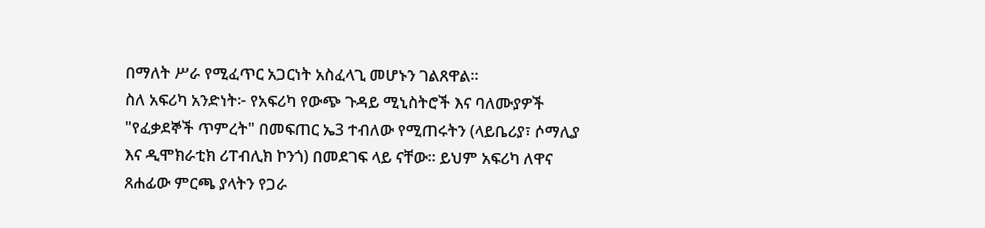በማለት ሥራ የሚፈጥር አጋርነት አስፈላጊ መሆኑን ገልጸዋል።
ስለ አፍሪካ አንድነት፦ የአፍሪካ የውጭ ጉዳይ ሚኒስትሮች እና ባለሙያዎች "የፈቃደኞች ጥምረት" በመፍጠር ኤ3 ተብለው የሚጠሩትን (ላይቤሪያ፣ ሶማሊያ እና ዲሞክራቲክ ሪፐብሊክ ኮንጎ) በመደገፍ ላይ ናቸው። ይህም አፍሪካ ለዋና ጸሐፊው ምርጫ ያላትን የጋራ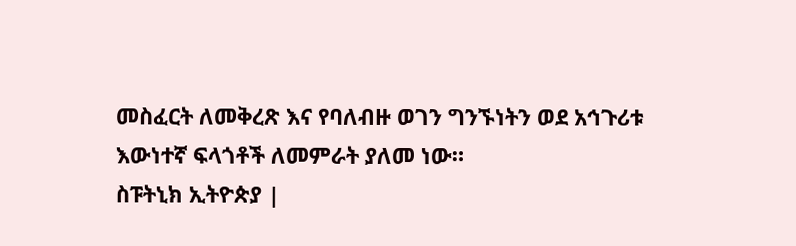መስፈርት ለመቅረጽ እና የባለብዙ ወገን ግንኙነትን ወደ አኅጉሪቱ እውነተኛ ፍላጎቶች ለመምራት ያለመ ነው።
ስፑትኒክ ኢትዮጵያ |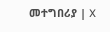መተግበሪያ | X